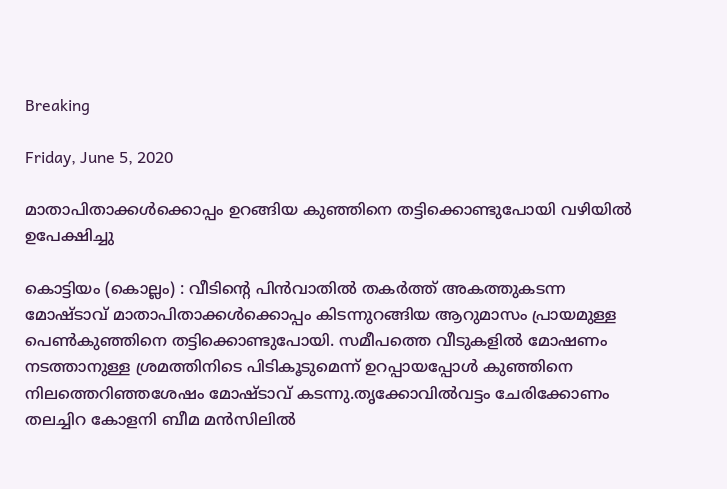Breaking

Friday, June 5, 2020

മാതാപിതാക്കൾക്കൊപ്പം ഉറങ്ങിയ കുഞ്ഞിനെ തട്ടിക്കൊണ്ടുപോയി വഴിയിൽ ഉപേക്ഷിച്ചു

കൊട്ടിയം (കൊല്ലം) : വീടിന്റെ പിൻവാതിൽ തകർത്ത് അകത്തുകടന്ന മോഷ്ടാവ് മാതാപിതാക്കൾക്കൊപ്പം കിടന്നുറങ്ങിയ ആറുമാസം പ്രായമുള്ള പെൺകുഞ്ഞിനെ തട്ടിക്കൊണ്ടുപോയി. സമീപത്തെ വീടുകളിൽ മോഷണം നടത്താനുള്ള ശ്രമത്തിനിടെ പിടികൂടുമെന്ന്‌ ഉറപ്പായപ്പോൾ കുഞ്ഞിനെ നിലത്തെറിഞ്ഞശേഷം മോഷ്ടാവ് കടന്നു.തൃക്കോവിൽവട്ടം ചേരിക്കോണം തലച്ചിറ കോളനി ബീമ മൻസിലിൽ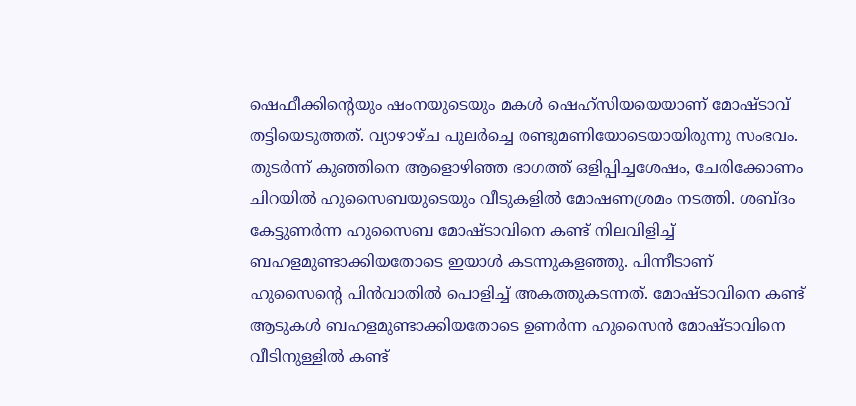ഷെഫീക്കിന്റെയും ഷംനയുടെയും മകൾ ഷെഹ്സിയയെയാണ് മോഷ്ടാവ് തട്ടിയെടുത്തത്. വ്യാഴാഴ്ച പുലർച്ചെ രണ്ടുമണിയോടെയായിരുന്നു സംഭവം. തുടർന്ന് കുഞ്ഞിനെ ആളൊഴിഞ്ഞ ഭാഗത്ത് ഒളിപ്പിച്ചശേഷം, ചേരിക്കോണം ചിറയിൽ ഹുസൈബയുടെയും വീടുകളിൽ മോഷണശ്രമം നടത്തി. ശബ്ദം കേട്ടുണർന്ന ഹുസൈബ മോഷ്ടാവിനെ കണ്ട് നിലവിളിച്ച് ബഹളമുണ്ടാക്കിയതോടെ ഇയാൾ കടന്നുകളഞ്ഞു. പിന്നീടാണ് ഹുസൈന്റെ പിൻവാതിൽ പൊളിച്ച് അകത്തുകടന്നത്. മോഷ്ടാവിനെ കണ്ട് ആടുകൾ ബഹളമുണ്ടാക്കിയതോടെ ഉണർന്ന ഹുസൈൻ മോഷ്ടാവിനെ വീടിനുള്ളിൽ കണ്ട്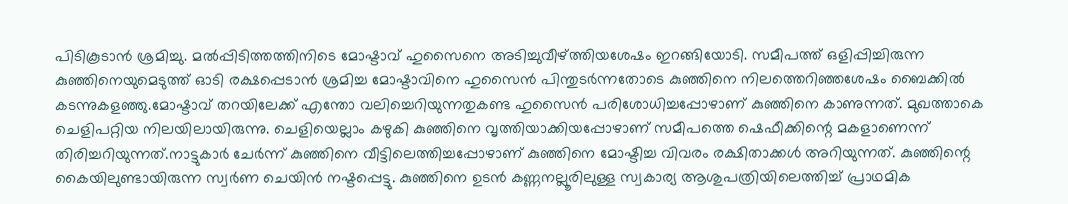പിടികൂടാൻ ശ്രമിച്ചു. മൽപ്പിടിത്തത്തിനിടെ മോഷ്ടാവ് ഹുസൈനെ അടിച്ചുവീഴ്ത്തിയശേഷം ഇറങ്ങിയോടി. സമീപത്ത് ഒളിപ്പിച്ചിരുന്ന കുഞ്ഞിനെയുമെടുത്ത് ഓടി രക്ഷപ്പെടാൻ ശ്രമിച്ച മോഷ്ടാവിനെ ഹുസൈൻ പിന്തുടർന്നതോടെ കുഞ്ഞിനെ നിലത്തെറിഞ്ഞശേഷം ബൈക്കിൽ കടന്നുകളഞ്ഞു.മോഷ്ടാവ് തറയിലേക്ക് എന്തോ വലിച്ചെറിയുന്നതുകണ്ട ഹുസൈൻ പരിശോധിച്ചപ്പോഴാണ് കുഞ്ഞിനെ കാണുന്നത്. മുഖത്താകെ ചെളിപറ്റിയ നിലയിലായിരുന്നു. ചെളിയെല്ലാം കഴുകി കുഞ്ഞിനെ വൃത്തിയാക്കിയപ്പോഴാണ് സമീപത്തെ ഷെഫീക്കിന്റെ മകളാണെന്ന് തിരിച്ചറിയുന്നത്.നാട്ടുകാർ ചേർന്ന് കുഞ്ഞിനെ വീട്ടിലെത്തിച്ചപ്പോഴാണ് കുഞ്ഞിനെ മോഷ്ടിച്ച വിവരം രക്ഷിതാക്കൾ അറിയുന്നത്. കുഞ്ഞിന്റെ കൈയിലുണ്ടായിരുന്ന സ്വർണ ചെയിൻ നഷ്ടപ്പെട്ടു. കുഞ്ഞിനെ ഉടൻ കണ്ണനല്ലൂരിലുള്ള സ്വകാര്യ ആശുപത്രിയിലെത്തിച്ച്‌ പ്രാഥമിക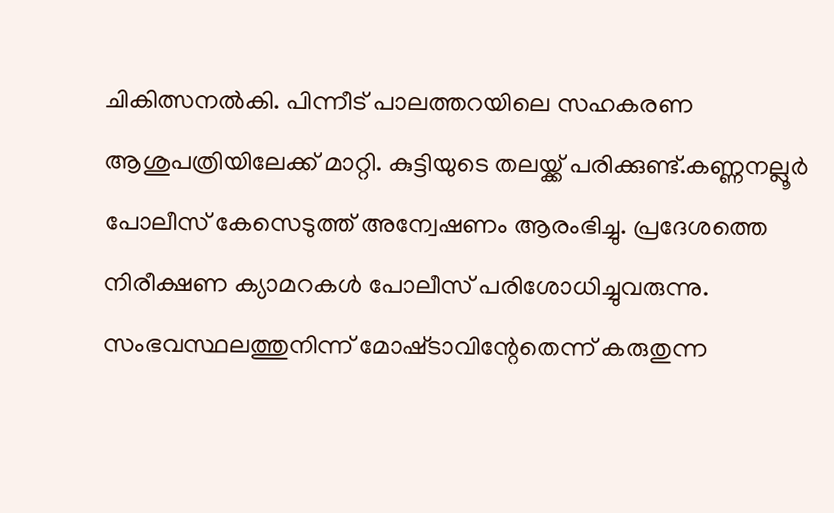ചികിത്സനൽകി. പിന്നീട് പാലത്തറയിലെ സഹകരണ ആശുപത്രിയിലേക്ക് മാറ്റി. കുട്ടിയുടെ തലയ്ക്ക് പരിക്കുണ്ട്.കണ്ണനല്ലൂർ പോലീസ് കേസെടുത്ത് അന്വേഷണം ആരംഭിച്ചു. പ്രദേശത്തെ നിരീക്ഷണ ക്യാമറകൾ പോലീസ് പരിശോധിച്ചുവരുന്നു. സംഭവസ്ഥലത്തുനിന്ന്‌ മോഷ്‌ടാവിന്റേതെന്ന്‌ കരുതുന്ന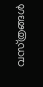വസ്‌ത്രങ്ങൾ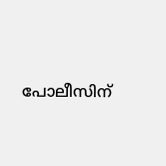പോലീസിന്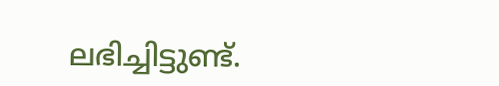ലഭിച്ചിട്ടുണ്ട്‌.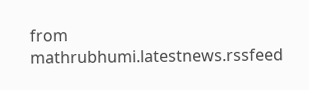from mathrubhumi.latestnews.rssfeed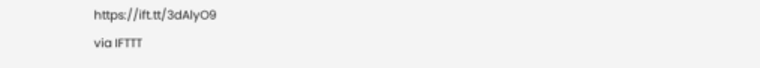https://ift.tt/3dAlyO9
via IFTTT